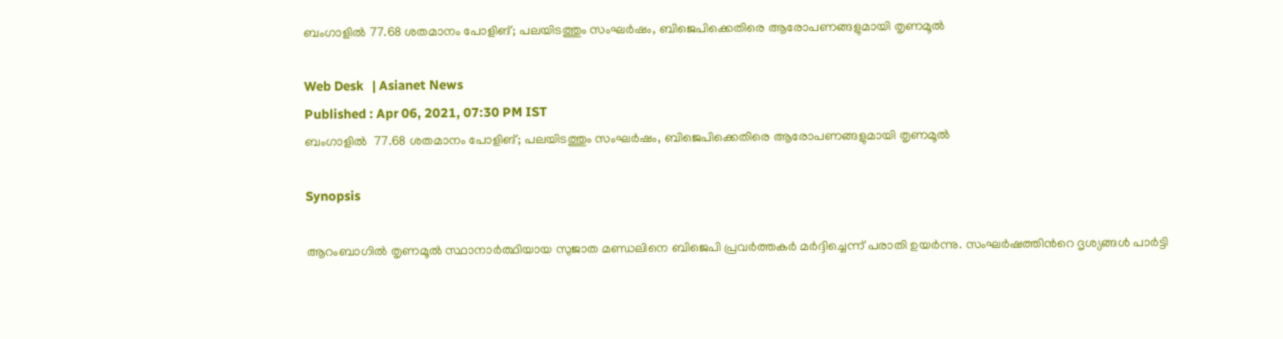ബംഗാളിൽ 77.68 ശതമാനം പോളിങ്; പലയിടത്തും സംഘർഷം, ബിജെപിക്കെതിരെ ആരോപണങ്ങളുമായി തൃണമൂൽ

Web Desk   | Asianet News
Published : Apr 06, 2021, 07:30 PM IST
ബംഗാളിൽ  77.68 ശതമാനം പോളിങ്; പലയിടത്തും സംഘർഷം, ബിജെപിക്കെതിരെ ആരോപണങ്ങളുമായി തൃണമൂൽ

Synopsis

ആറംബാഗില്‍ തൃണമൂല്‍ സ്ഥാനാര്‍ത്ഥിയായ സുജാത മണ്ഡലിനെ ബിജെപി പ്രവര്‍ത്തകര്‍ മര്‍ദ്ദിച്ചെന്ന് പരാതി ഉയർന്നു. സംഘര്‍ഷത്തിന്‍റെ ദൃശ്യങ്ങള്‍ പാര്‍ട്ടി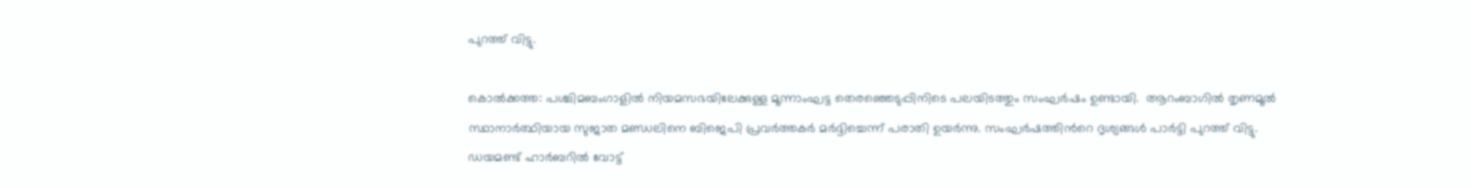പുറത്ത് വിട്ടു.

കൊൽക്കത്ത: പശ്ചിമബംഗാളില്‍ നിയമസഭയിലേക്കുള്ള മൂന്നാംഘട്ട തെര‍ഞ്ഞെടുപ്പിനിടെ പലയിടത്തും സംഘര്‍ഷം ഉണ്ടായി.  ആറംബാഗില്‍ തൃണമൂല്‍ സ്ഥാനാര്‍ത്ഥിയായ സുജാത മണ്ഡലിനെ ബിജെപി പ്രവര്‍ത്തകര്‍ മര്‍ദ്ദിച്ചെന്ന് പരാതി ഉയർന്നു. സംഘര്‍ഷത്തിന്‍റെ ദൃശ്യങ്ങള്‍ പാര്‍ട്ടി പുറത്ത് വിട്ടു. ഡയമണ്ട് ഹാര്‍ബറില്‍ വോട്ട്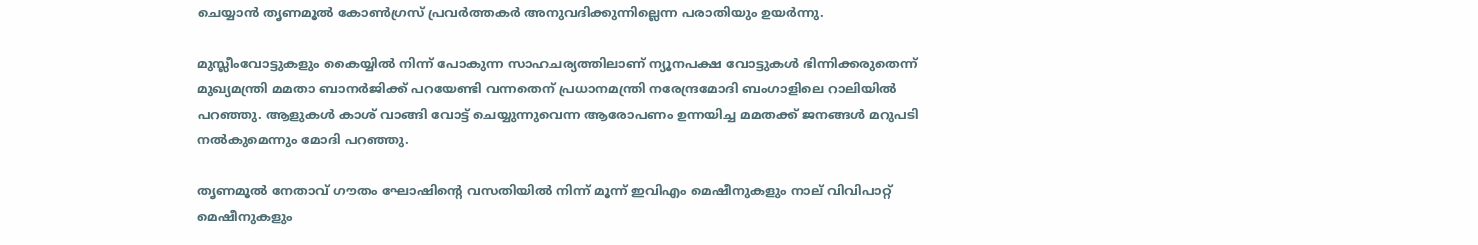ചെയ്യാന്‍ തൃണമൂല്‍ കോണ്‍ഗ്രസ് പ്രവര്‍ത്തകർ അനുവദിക്കുന്നില്ലെന്ന പരാതിയും ഉയര്‍ന്നു.

മുസ്ലീംവോട്ടുകളും കൈയ്യില്‍ നിന്ന് പോകുന്ന സാഹചര്യത്തിലാണ് ന്യൂനപക്ഷ വോട്ടുകള്‍ ഭിന്നിക്കരുതെന്ന് മുഖ്യമന്ത്രി മമതാ ബാനർജിക്ക് പറയേണ്ടി വന്നതെന് പ്രധാനമന്ത്രി നരേന്ദ്രമോദി ബംഗാളിലെ റാലിയില്‍ പറഞ്ഞു. ആളുകള്‍ കാശ് വാങ്ങി വോട്ട് ചെയ്യുന്നുവെന്ന ആരോപണം ഉന്നയിച്ച മമതക്ക് ജനങ്ങള്‍ മറുപടി നല്‍കുമെന്നും മോദി പറഞ്ഞു.

തൃണമൂൽ‌ നേതാവ് ഗൗതം ഘോഷിന്റെ വസതിയിൽ നിന്ന് മൂന്ന് ഇവിഎം മെഷീനുകളും നാല് വിവിപാറ്റ് മെഷീനുകളും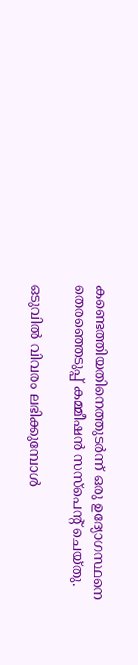കണ്ടെത്തിയതിനെത്തുടർന്ന് ഒരു ഉദ്യോഗസ്ഥനെ തെര‍ഞ്ഞെടുപ്പ് കമ്മീഷൻ സസ്പെന്റ് ചെയ്തു.

ഒടുവിൽ വിവരം ലഭിക്കുമ്പോൾ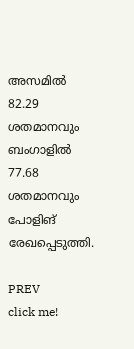അസമില്‍ 82.29 ശതമാനവും ബംഗാളില്‍ 77.68 ശതമാനവും പോളിങ് രേഖപ്പെടുത്തി.

PREV
click me!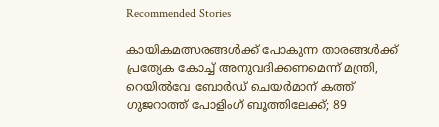Recommended Stories

കായികമത്സരങ്ങൾക്ക് പോകുന്ന താരങ്ങൾക്ക് പ്രത്യേക കോച്ച് അനുവദിക്കണമെന്ന് മന്ത്രി, റെയിൽവേ ബോർഡ് ചെയർമാന് കത്ത്
ഗുജറാത്ത് പോളിംഗ് ബൂത്തിലേക്ക്; 89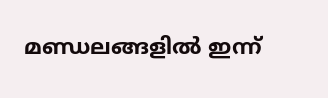മണ്ഡലങ്ങളിൽ ഇന്ന്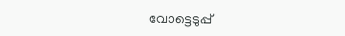വോട്ടെടുപ്പ്